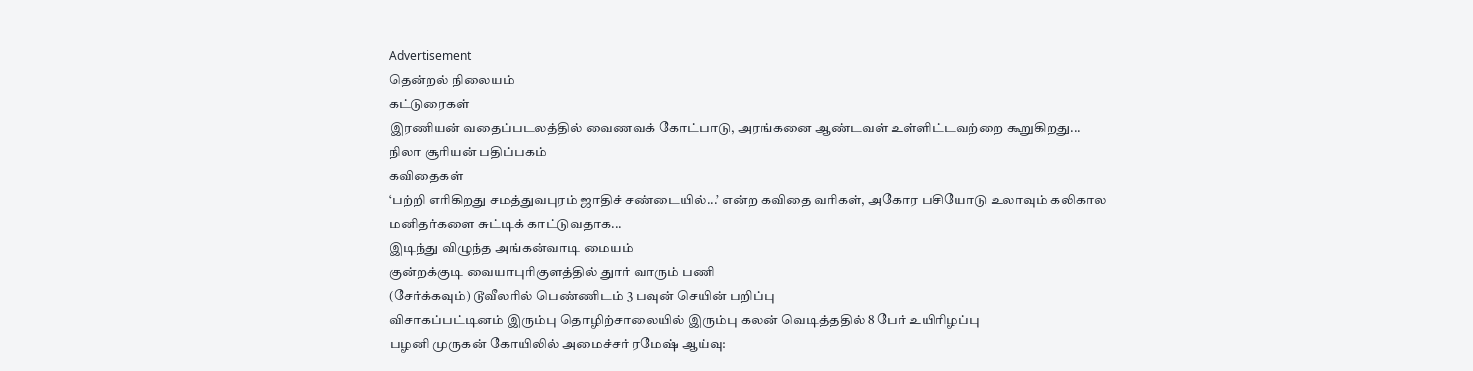Advertisement
தென்றல் நிலையம்
கட்டுரைகள்
இரணியன் வதைப்படலத்தில் வைணவக் கோட்பாடு, அரங்கனை ஆண்டவள் உள்ளிட்டவற்றை கூறுகிறது...
நிலா சூரியன் பதிப்பகம்
கவிதைகள்
‘பற்றி எரிகிறது சமத்துவபுரம் ஜாதிச் சண்டையில்...’ என்ற கவிதை வரிகள், அகோர பசியோடு உலாவும் கலிகால மனிதர்களை சுட்டிக் காட்டுவதாக...
இடிந்து விழுந்த அங்கன்வாடி மையம்
குன்றக்குடி வையாபுரிகுளத்தில் துார் வாரும் பணி
(சேர்க்கவும்) டூவீலரில் பெண்ணிடம் 3 பவுன் செயின் பறிப்பு
விசாகப்பட்டினம் இரும்பு தொழிற்சாலையில் இரும்பு கலன் வெடித்ததில் 8 பேர் உயிரிழப்பு
பழனி முருகன் கோயிலில் அமைச்சர் ரமேஷ் ஆய்வு: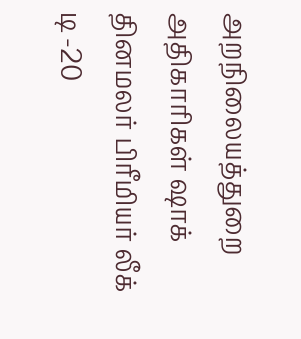அறநிலையத்துறை அதிகாரிகள் ஷாக்
தினமலர் பிரீமியர் லீக் டி -20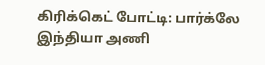கிரிக்கெட் போட்டி: பார்க்லே இந்தியா அணி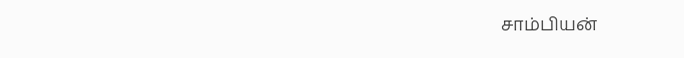சாம்பியன்